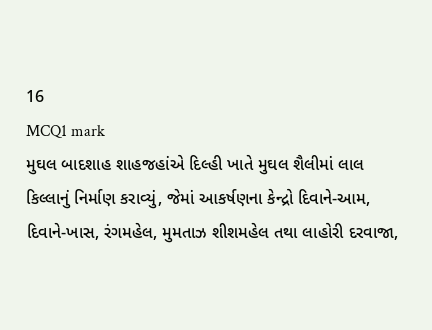16
MCQ1 mark
મુઘલ બાદશાહ શાહજહાંએ દિલ્હી ખાતે મુઘલ શૈલીમાં લાલ કિલ્લાનું નિર્માણ કરાવ્યું, જેમાં આકર્ષણના કેન્દ્રો દિવાને-આમ, દિવાને-ખાસ, રંગમહેલ, મુમતાઝ શીશમહેલ તથા લાહોરી દરવાજા,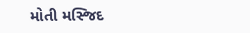મોતી મસ્જિદ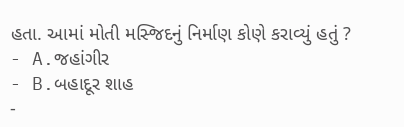હતા. આમાં મોતી મસ્જિદનું નિર્માણ કોણે કરાવ્યું હતું ?
- A.જહાંગીર
- B.બહાદૂર શાહ
-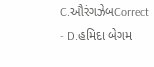C.ઔરંગઝેબCorrect
- D.હમિદા બેગમ